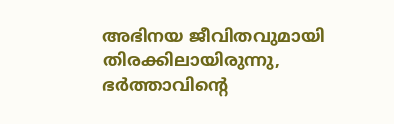അഭിനയ ജീവിതവുമായി തിരക്കിലായിരുന്നു, ഭര്‍ത്താവിന്റെ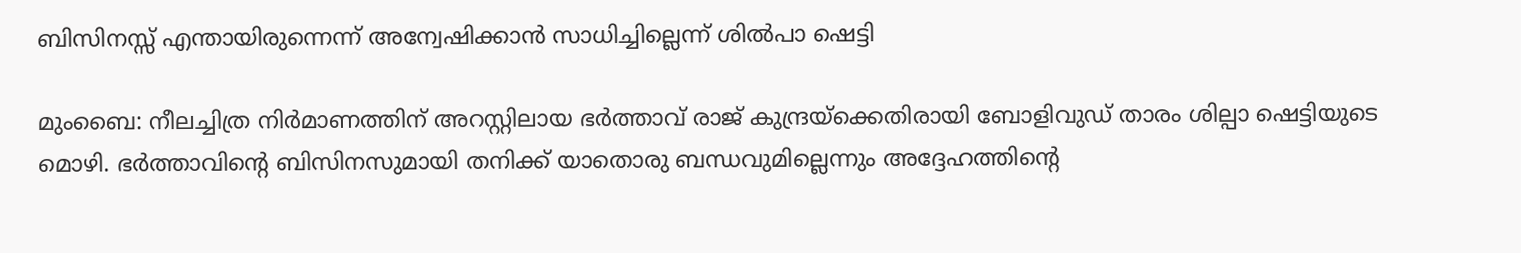ബിസിനസ്സ് എന്തായിരുന്നെന്ന് അന്വേഷിക്കാന്‍ സാധിച്ചില്ലെന്ന് ശില്‍പാ ഷെട്ടി

മുംബൈ: നീലച്ചിത്ര നിര്‍മാണത്തിന് അറസ്റ്റിലായ ഭര്‍ത്താവ് രാജ് കുന്ദ്രയ്‌ക്കെതിരായി ബോളിവുഡ് താരം ശില്പാ ഷെട്ടിയുടെ മൊഴി. ഭര്‍ത്താവിന്റെ ബിസിനസുമായി തനിക്ക് യാതൊരു ബന്ധവുമില്ലെന്നും അദ്ദേഹത്തിന്റെ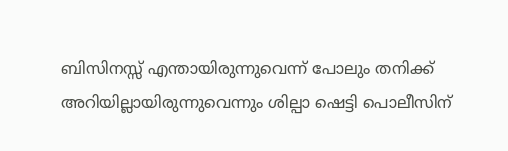ബിസിനസ്സ് എന്തായിരുന്നുവെന്ന് പോലും തനിക്ക് അറിയില്ലായിരുന്നുവെന്നും ശില്പാ ഷെട്ടി പൊലീസിന്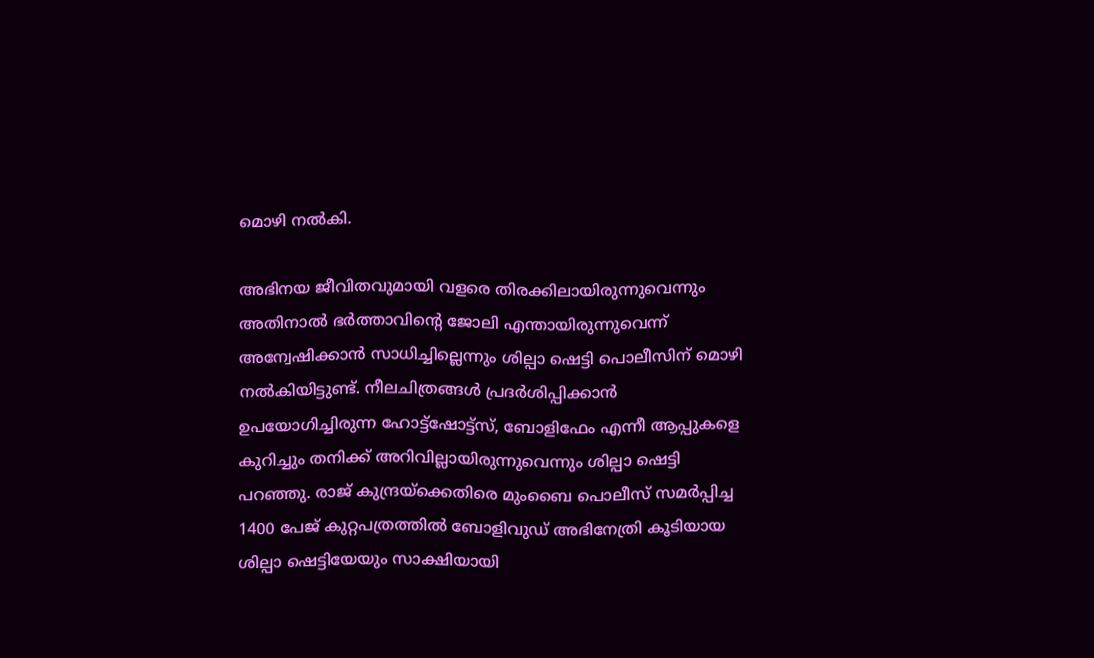മൊഴി നല്‍കി.

അഭിനയ ജീവിതവുമായി വളരെ തിരക്കിലായിരുന്നുവെന്നും അതിനാല്‍ ഭര്‍ത്താവിന്റെ ജോലി എന്തായിരുന്നുവെന്ന് അന്വേഷിക്കാന്‍ സാധിച്ചില്ലെന്നും ശില്പാ ഷെട്ടി പൊലീസിന് മൊഴി നല്‍കിയിട്ടുണ്ട്. നീലചിത്രങ്ങള്‍ പ്രദര്‍ശിപ്പിക്കാന്‍ ഉപയോഗിച്ചിരുന്ന ഹോട്ട്‌ഷോട്ട്‌സ്, ബോളിഫേം എന്നീ ആപ്പുകളെ കുറിച്ചും തനിക്ക് അറിവില്ലായിരുന്നുവെന്നും ശില്പാ ഷെട്ടി പറഞ്ഞു. രാജ് കുന്ദ്രയ്‌ക്കെതിരെ മുംബൈ പൊലീസ് സമര്‍പ്പിച്ച 1400 പേജ് കുറ്റപത്രത്തില്‍ ബോളിവുഡ് അഭിനേത്രി കൂടിയായ ശില്പാ ഷെട്ടിയേയും സാക്ഷിയായി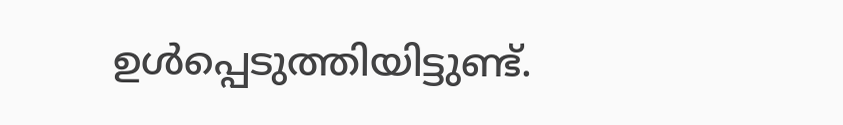ഉള്‍പ്പെടുത്തിയിട്ടുണ്ട്.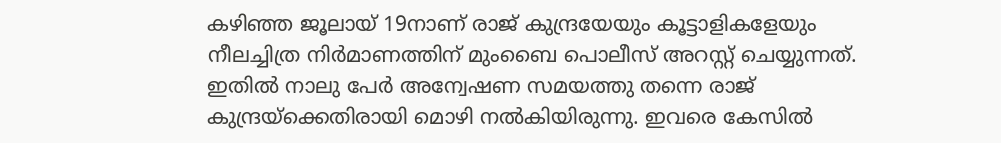കഴിഞ്ഞ ജൂലായ് 19നാണ് രാജ് കുന്ദ്രയേയും കൂട്ടാളികളേയും നീലച്ചിത്ര നിര്‍മാണത്തിന് മുംബൈ പൊലീസ് അറസ്റ്റ് ചെയ്യുന്നത്. ഇതില്‍ നാലു പേര്‍ അന്വേഷണ സമയത്തു തന്നെ രാജ് കുന്ദ്രയ്‌ക്കെതിരായി മൊഴി നല്‍കിയിരുന്നു. ഇവരെ കേസില്‍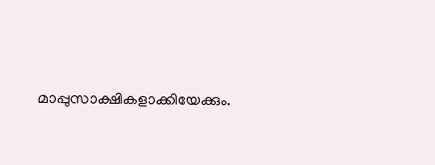മാപ്പുസാക്ഷികളാക്കിയേക്കും.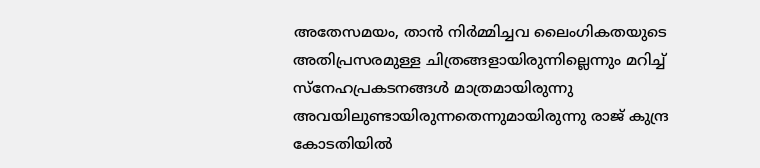അതേസമയം, താന്‍ നിര്‍മ്മിച്ചവ ലൈംഗികതയുടെ അതിപ്രസരമുള്ള ചിത്രങ്ങളായിരുന്നില്ലെന്നും മറിച്ച് സ്‌നേഹപ്രകടനങ്ങള്‍ മാത്രമായിരുന്നു അവയിലുണ്ടായിരുന്നതെന്നുമായിരുന്നു രാജ് കുന്ദ്ര കോടതിയില്‍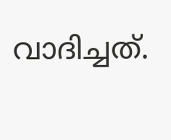വാദിച്ചത്.